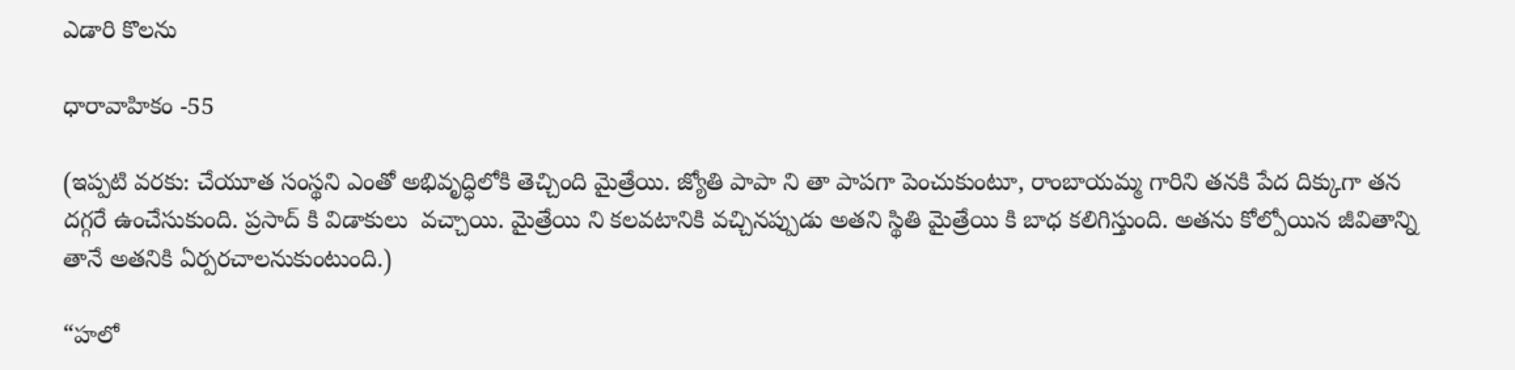ఎడారి కొలను

ధారావాహికం -55

(ఇప్పటి వరకు: చేయూత సంస్థని ఎంతో అభివృద్ధిలోకి తెచ్చింది మైత్రేయి. జ్యోతి పాపా ని తా పాపగా పెంచుకుంటూ, రాంబాయమ్మ గారిని తనకి పేద దిక్కుగా తన దగ్గరే ఉంచేసుకుంది. ప్రసాద్ కి విడాకులు  వచ్చాయి. మైత్రేయి ని కలవటానికి వచ్చినప్పుడు అతని స్థితి మైత్రేయి కి బాధ కలిగిస్తుంది. అతను కోల్పోయిన జీవితాన్ని తానే అతనికి ఏర్పరచాలనుకుంటుంది.)

“హలో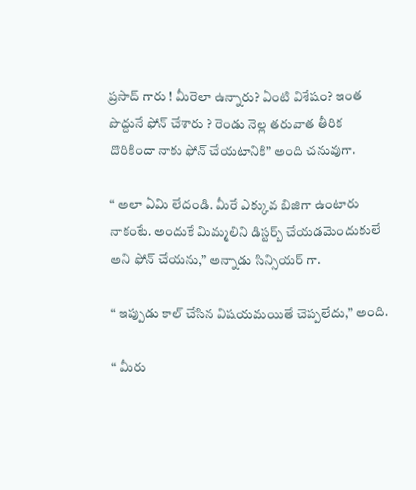ప్రసాద్ గారు ! మీరెలా ఉన్నారు? ఏంటి విశేషం? ఇంత పొద్దునే ఫోన్ చేశారు ? రెండు నెల్ల తరువాత తీరిక దొరికిందా నాకు ఫోన్ చేయటానికి” అంది చనువుగా.

“ అలా ఏమి లేదండి. మీరే ఎక్కువ బిజిగా ఉంటారు నాకంటే. అందుకే మిమ్మలిని డిస్టర్బ్ చేయడమెందుకులే అని ఫోన్ చేయను,” అన్నాడు సిన్సియర్ గా.

“ ఇప్పుడు కాల్ చేసిన విషయమయితే చెప్పలేదు,” అంది.

“ మీరు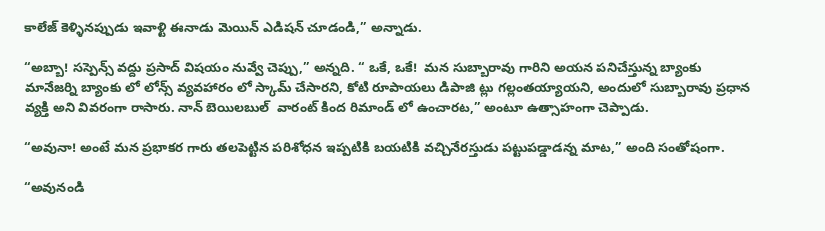కాలేజ్ కెళ్ళినప్పుడు ఇవాళ్టి ఈనాడు మెయిన్ ఎడిషన్ చూడండి,” అన్నాడు.

“అబ్బా! సస్పెన్స్ వద్దు ప్రసాద్ విషయం నువ్వే చెప్పు,” అన్నది. “ ఒకే, ఒకే!  మన సుబ్బారావు గారిని అయన పనిచేస్తున్న బ్యాంకు మానేజర్ని బ్యాంకు లో లోన్స్ వ్యవహారం లో స్కామ్ చేసారని, కోటి రూపాయలు డిపాజి ట్లు గల్లంతయ్యాయని, అందులో సుబ్బారావు ప్రధాన వ్యక్తి అని వివరంగా రాసారు. నాన్ బెయిలబుల్  వారంట్ కింద రిమాండ్ లో ఉంచారట,” అంటూ ఉత్సాహంగా చెప్పాడు.

“అవునా! అంటే మన ప్రభాకర గారు తలపెట్టిన పరిశోధన ఇప్పటికి బయటికి వచ్చినేరస్తుడు పట్టుపడ్డాడన్న మాట,” అంది సంతోషంగా.

“అవునండి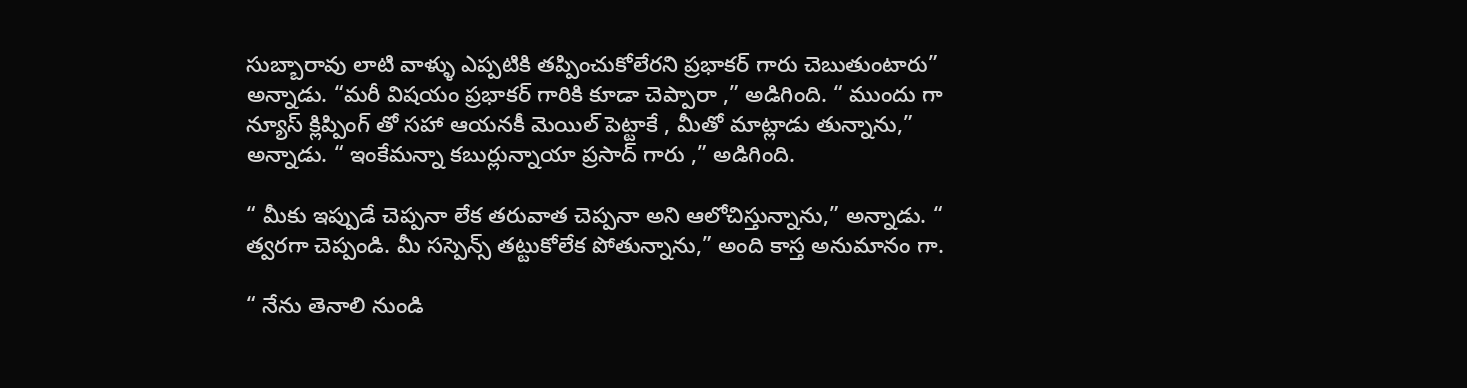సుబ్బారావు లాటి వాళ్ళు ఎప్పటికి తప్పించుకోలేరని ప్రభాకర్ గారు చెబుతుంటారు” అన్నాడు. “మరీ విషయం ప్రభాకర్ గారికి కూడా చెప్పారా ,” అడిగింది. “ ముందు గా న్యూస్ క్లిప్పింగ్ తో సహా ఆయనకీ మెయిల్ పెట్టాకే , మీతో మాట్లాడు తున్నాను,” అన్నాడు. “ ఇంకేమన్నా కబుర్లున్నాయా ప్రసాద్ గారు ,” అడిగింది.

“ మీకు ఇప్పుడే చెప్పనా లేక తరువాత చెప్పనా అని ఆలోచిస్తున్నాను,” అన్నాడు. “ త్వరగా చెప్పండి. మీ సస్పెన్స్ తట్టుకోలేక పోతున్నాను,” అంది కాస్త అనుమానం గా.

“ నేను తెనాలి నుండి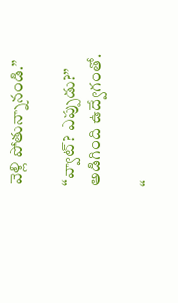వెళ్లి పోతున్నానండి.”

“వ్వాట్? ఎప్పుడు?” అడిగింది ఉద్వేగంతో.

“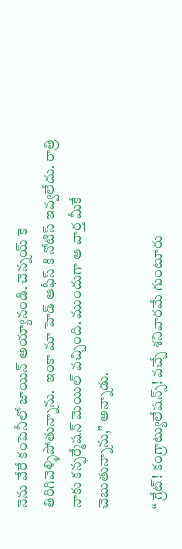నెను వేరే కంపెనీలో జాయిన్ అయ్యానండి. చెన్నయ్ కె తిరిగివెళ్ళిపోతున్నాను.  ఇంకా మా హెడ్ ఆఫీస్ కి నోటిస్ ఇవ్వలేదు. రాత్రి నాకు కన్ఫర్మేషన్ మెయిల్ వచ్చింది. ముందుగా ఆ వార్త మీకే చెబుతున్నాను,” అన్నాడు.

“ గ్రేట్! కంగ్రాట్యులేషన్స్! వచ్చే శనివారమే గుంటూరు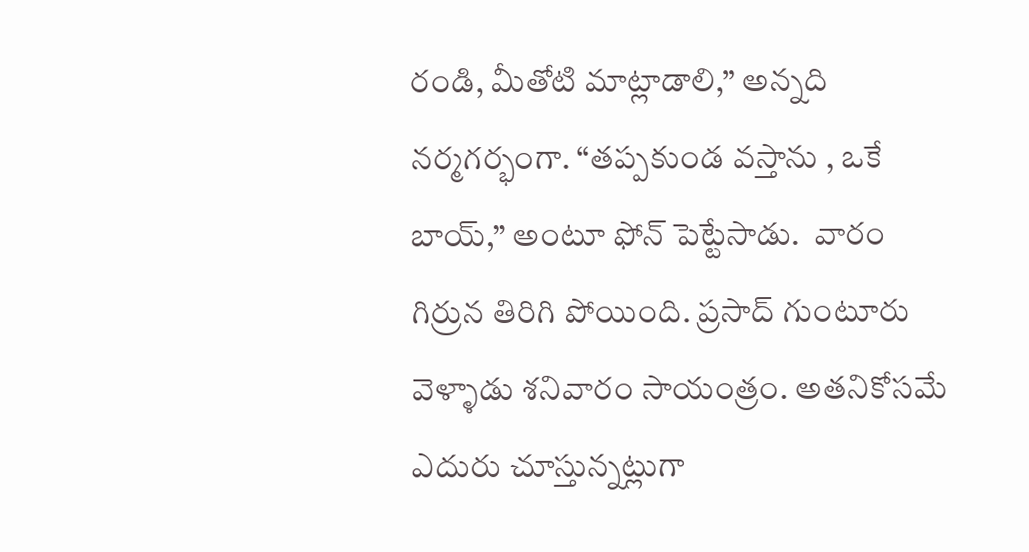రండి, మీతోటి మాట్లాడాలి,” అన్నది నర్మగర్భంగా. “తప్పకుండ వస్తాను , ఒకే బాయ్,” అంటూ ఫోన్ పెట్టేసాడు.  వారం గిర్రున తిరిగి పోయింది. ప్రసాద్ గుంటూరు వెళ్ళాడు శనివారం సాయంత్రం. అతనికోసమే ఎదురు చూస్తున్నట్లుగా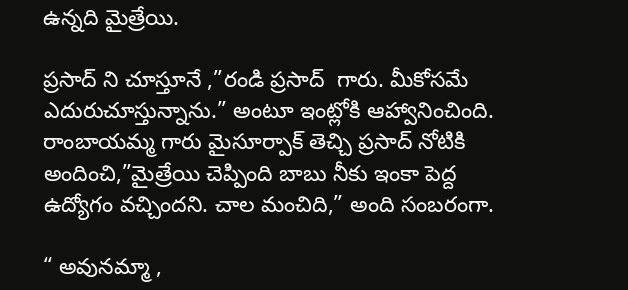ఉన్నది మైత్రేయి.

ప్రసాద్ ని చూస్తూనే ,”రండి ప్రసాద్  గారు. మీకోసమే ఎదురుచూస్తున్నాను.” అంటూ ఇంట్లోకి ఆహ్వానించింది. రాంబాయమ్మ గారు మైసూర్పాక్ తెచ్చి ప్రసాద్ నోటికి అందించి,”మైత్రేయి చెప్పింది బాబు నీకు ఇంకా పెద్ద ఉద్యోగం వచ్చిందని. చాల మంచిది,” అంది సంబరంగా.

“ అవునమ్మా ,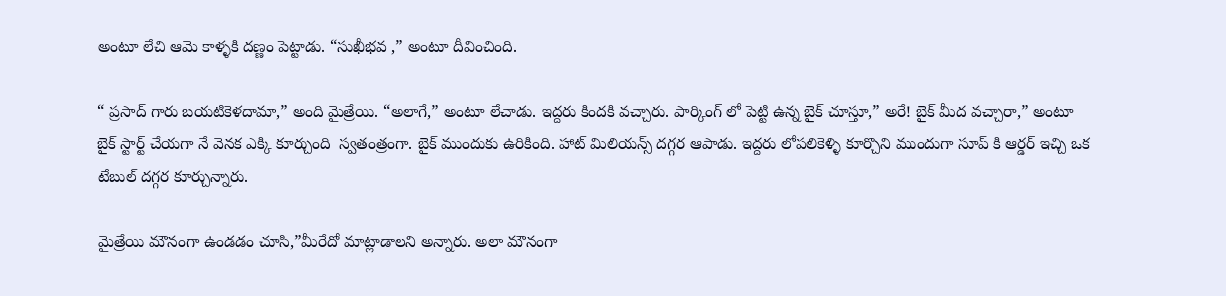అంటూ లేచి ఆమె కాళ్ళకి దణ్ణం పెట్టాడు. “సుఖీభవ ,” అంటూ దీవించింది.

“ ప్రసాద్ గారు బయటికెళదామా,” అంది మైత్రేయి. “అలాగే,” అంటూ లేచాడు. ఇద్దరు కిందకి వచ్చారు. పార్కింగ్ లో పెట్టి ఉన్న బైక్ చూస్తూ,” అరే! బైక్ మీద వచ్చారా,” అంటూ  బైక్ స్టార్ట్ చేయగా నే వెనక ఎక్కి కూర్చుంది  స్వతంత్రంగా. బైక్ ముందుకు ఉరికింది. హాట్ మిలియన్స్ దగ్గర ఆపాడు. ఇద్దరు లోపలికెళ్ళి కూర్చొని ముందుగా సూప్ కి ఆర్డర్ ఇచ్చి ఒక టేబుల్ దగ్గర కూర్చున్నారు.

మైత్రేయి మౌనంగా ఉండడం చూసి,”మీరేదో మాట్లాడాలని అన్నారు. అలా మౌనంగా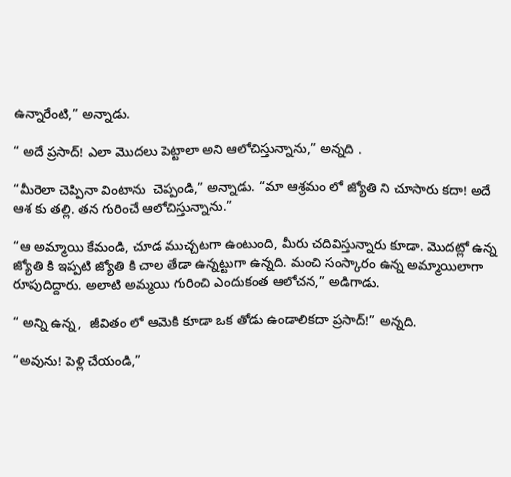ఉన్నారేంటి,” అన్నాడు.

“ అదే ప్రసాద్! ఎలా మొదలు పెట్టాలా అని ఆలోచిస్తున్నాను,” అన్నది .

“మీరెలా చెప్పినా వింటాను  చెప్పండి,” అన్నాడు. “మా ఆశ్రమం లో జ్యోతి ని చూసారు కదా! అదే ఆశ కు తల్లి. తన గురించే ఆలోచిస్తున్నాను.”

“ఆ అమ్మాయి కేమండి, చూడ ముచ్చటగా ఉంటుంది, మీరు చదివిస్తున్నారు కూడా. మొదట్లో ఉన్న జ్యోతి కి ఇప్పటి జ్యోతి కి చాల తేడా ఉన్నట్టుగా ఉన్నది. మంచి సంస్కారం ఉన్న అమ్మాయిలాగా రూపుదిద్దారు. అలాటి అమ్మయి గురించి ఎందుకంత ఆలోచన,” అడిగాడు.

“ అన్ని ఉన్న,  జీవితం లో ఆమెకి కూడా ఒక తోడు ఉండాలికదా ప్రసాద్!” అన్నది.

“అవును! పెళ్లి చేయండి,”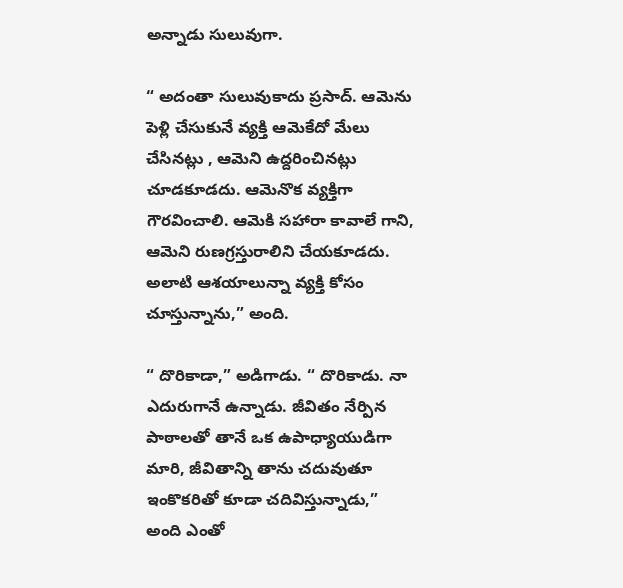అన్నాడు సులువుగా.

“ అదంతా సులువుకాదు ప్రసాద్. ఆమెను పెళ్లి చేసుకునే వ్యక్తి ఆమెకేదో మేలు చేసినట్లు , ఆమెని ఉద్దరించినట్లు  చూడకూడదు. ఆమెనొక వ్యక్తిగా గౌరవించాలి. ఆమెకి సహారా కావాలే గాని, ఆమెని రుణగ్రస్తురాలిని చేయకూడదు. అలాటి ఆశయాలున్నా వ్యక్తి కోసం చూస్తున్నాను,” అంది.

“ దొరికాడా,” అడిగాడు. “ దొరికాడు. నా ఎదురుగానే ఉన్నాడు. జీవితం నేర్పిన పాఠాలతో తానే ఒక ఉపాధ్యాయుడిగా మారి, జీవితాన్ని తాను చదువుతూ ఇంకొకరితో కూడా చదివిస్తున్నాడు,” అంది ఎంతో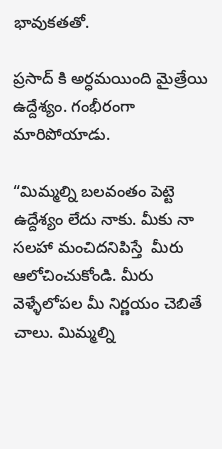భావుకతతో.

ప్రసాద్ కి అర్ధమయింది మైత్రేయి ఉద్దేశ్యం. గంభీరంగా మారిపోయాడు.

“మిమ్మల్ని బలవంతం పెట్టె ఉద్దేశ్యం లేదు నాకు. మీకు నా సలహా మంచిదనిపిస్తే  మీరు ఆలోచించుకోండి. మీరు వెళ్ళేలోపల మీ నిర్ణయం చెబితే చాలు. మిమ్మల్ని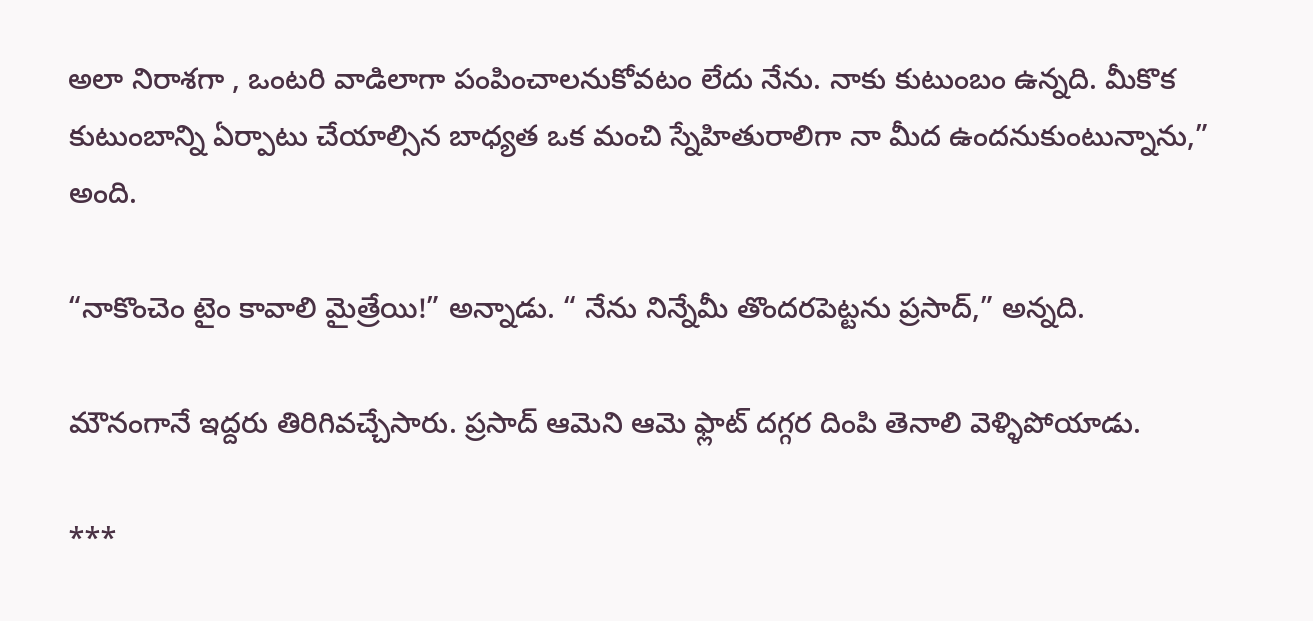అలా నిరాశగా , ఒంటరి వాడిలాగా పంపించాలనుకోవటం లేదు నేను. నాకు కుటుంబం ఉన్నది. మీకొక కుటుంబాన్ని ఏర్పాటు చేయాల్సిన బాధ్యత ఒక మంచి స్నేహితురాలిగా నా మీద ఉందనుకుంటున్నాను,” అంది.

“నాకొంచెం టైం కావాలి మైత్రేయి!” అన్నాడు. “ నేను నిన్నేమీ తొందరపెట్టను ప్రసాద్,” అన్నది.

మౌనంగానే ఇద్దరు తిరిగివచ్చేసారు. ప్రసాద్ ఆమెని ఆమె ఫ్లాట్ దగ్గర దింపి తెనాలి వెళ్ళిపోయాడు.

***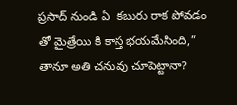ప్రసాద్ నుండి ఏ  కబురు రాక పోవడం తో మైత్రేయి కి కాస్త భయమేసింది,” తానూ అతి చనువు చూపెట్టానా?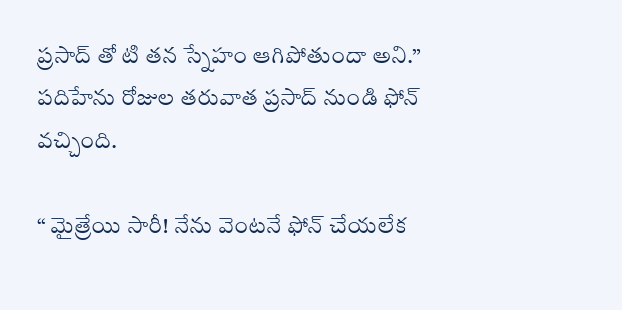ప్రసాద్ తో టి తన స్నేహం ఆగిపోతుందా అని.” పదిహేను రోజుల తరువాత ప్రసాద్ నుండి ఫోన్ వచ్చింది.

“ మైత్రేయి సారీ! నేను వెంటనే ఫోన్ చేయలేక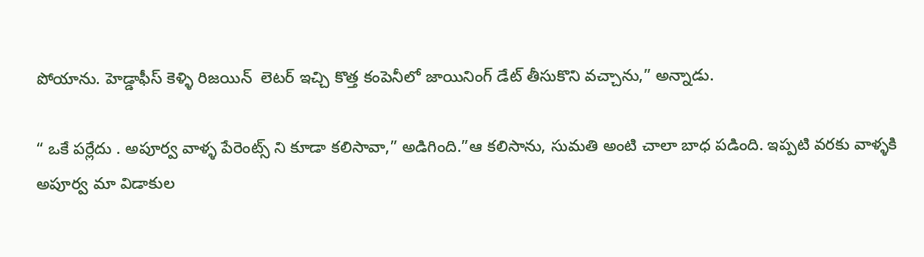పోయాను. హెడ్డాఫీస్ కెళ్ళి రిజయిన్  లెటర్ ఇచ్చి కొత్త కంపెనీలో జాయినింగ్ డేట్ తీసుకొని వచ్చాను,” అన్నాడు.

“ ఒకే పర్లేదు . అపూర్వ వాళ్ళ పేరెంట్స్ ని కూడా కలిసావా,” అడిగింది.”ఆ కలిసాను, సుమతి అంటి చాలా బాధ పడింది. ఇప్పటి వరకు వాళ్ళకి అపూర్వ మా విడాకుల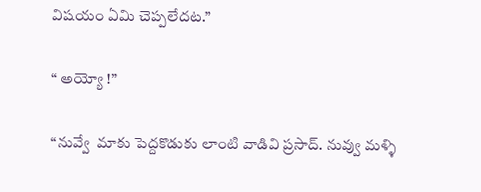విషయం ఏమి చెప్పలేదట.”

“ అయ్యో !”

“నువ్వే  మాకు పెద్దకొడుకు లాంటి వాడివి ప్రసాద్. నువ్వు మళ్ళి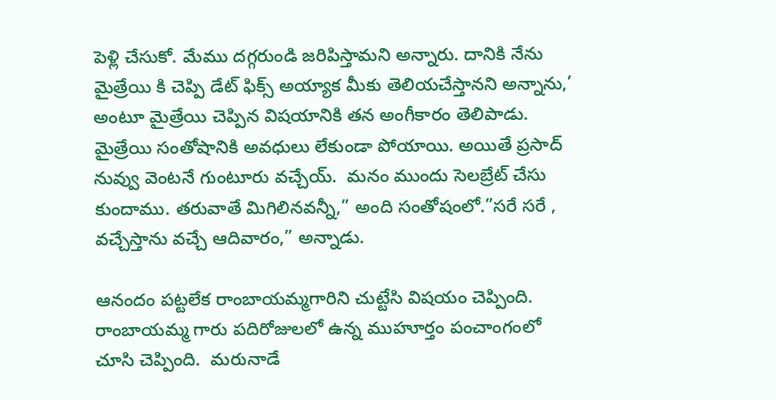పెళ్లి చేసుకో. మేము దగ్గరుండి జరిపిస్తామని అన్నారు. దానికి నేను మైత్రేయి కి చెప్పి డేట్ ఫిక్స్ అయ్యాక మీకు తెలియచేస్తానని అన్నాను,’ అంటూ మైత్రేయి చెప్పిన విషయానికి తన అంగీకారం తెలిపాడు. మైత్రేయి సంతోషానికి అవధులు లేకుండా పోయాయి. అయితే ప్రసాద్ నువ్వు వెంటనే గుంటూరు వచ్చేయ్.  మనం ముందు సెలబ్రేట్ చేసు కుందాము. తరువాతే మిగిలినవన్నీ,” అంది సంతోషంలో.”సరే సరే , వచ్చేస్తాను వచ్చే ఆదివారం,” అన్నాడు.

ఆనందం పట్టలేక రాంబాయమ్మగారిని చుట్టేసి విషయం చెప్పింది. రాంబాయమ్మ గారు పదిరోజులలో ఉన్న ముహూర్తం పంచాంగంలో చూసి చెప్పింది.  మరునాడే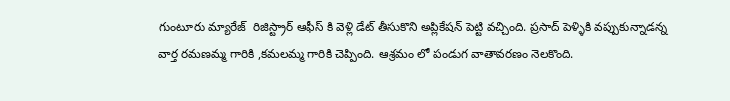గుంటూరు మ్యారేజ్  రిజిస్ట్రార్ ఆఫీస్ కి వెళ్లి డేట్ తీసుకొని అప్లికేషన్ పెట్టి వచ్చింది. ప్రసాద్ పెళ్ళికి వప్పుకున్నాడన్న వార్త రమణమ్మ గారికి ,కమలమ్మ గారికి చెప్పింది. ఆశ్రమం లో పండుగ వాతావరణం నెలకొంది.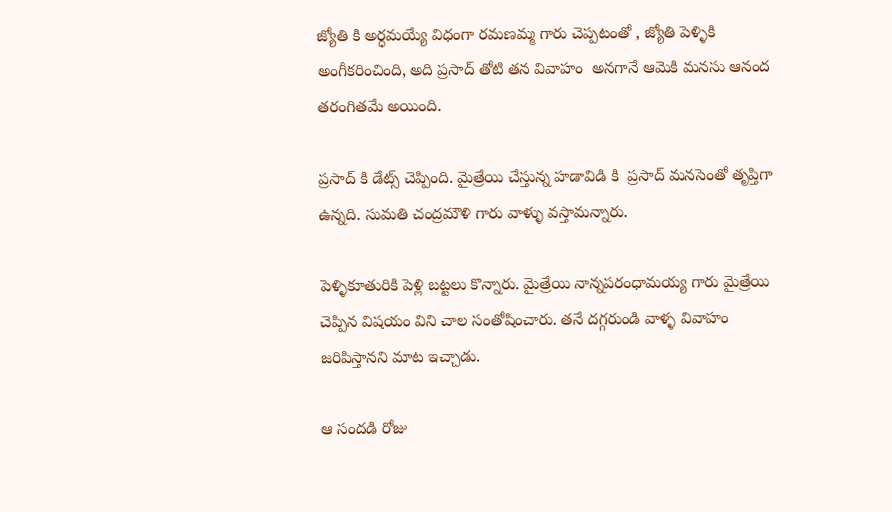జ్యోతి కి అర్ధమయ్యే విధంగా రమణమ్మ గారు చెప్పటంతో , జ్యోతి పెళ్ళికి అంగీకరించింది, అది ప్రసాద్ తోటి తన వివాహం  అనగానే ఆమెకి మనసు ఆనంద తరంగితమే అయింది.

ప్రసాద్ కి డేట్స్ చెప్పింది. మైత్రేయి చేస్తున్న హడావిడి కి  ప్రసాద్ మనసెంతో తృప్తిగా ఉన్నది. సుమతి చంద్రమౌళి గారు వాళ్ళు వస్తామన్నారు.

పెళ్ళికూతురికి పెళ్లి బట్టలు కొన్నారు. మైత్రేయి నాన్నపరంధామయ్య గారు మైత్రేయి చెప్పిన విషయం విని చాల సంతోషించారు. తనే దగ్గరుండి వాళ్ళ వివాహం జరిపిస్తానని మాట ఇచ్చాడు.

ఆ సందడి రోజు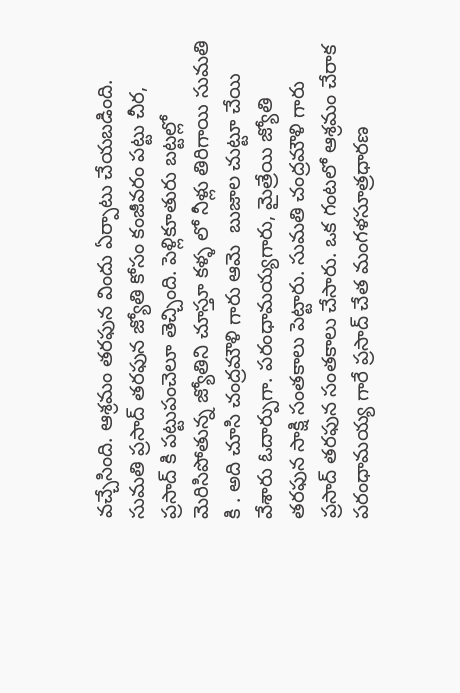వచ్చేసింది. ఆశ్రమం తరఫున విందు ఏర్పాటు చేయబడింది. సుమతి ప్రసాద్ తరఫున జ్యోతి కోసం కంజీవరం పట్టు చీర, ప్రసాద్ కి పట్టుపంచెలూ తెచ్చింది. పెళ్లికూతురు బట్టల్లో  మెరిసిపోతున్న జ్యోతిని చూస్తూ కళ్ళ లో నీళ్లు తిరిగాయి సుమతి కి . అది చూసి చంద్రమౌళి గారు ఆమె  బుజాల చుట్టూ చేయి వేశారు ఓదార్పుగా. పరంధామయ్యగారు, మైత్రేయి జ్యోతి తరఫున సాక్షి సంతకాలు పెట్టారు. సుమతి చంద్రమౌళి గారు ప్రసాద్ తరఫున సంతకాలు చేసారు. ఒక గంటలో ఆశ్రమం చేరాక పరంధామయ్య గారే ప్రసాద్ చేత మంగళసూత్రధారణ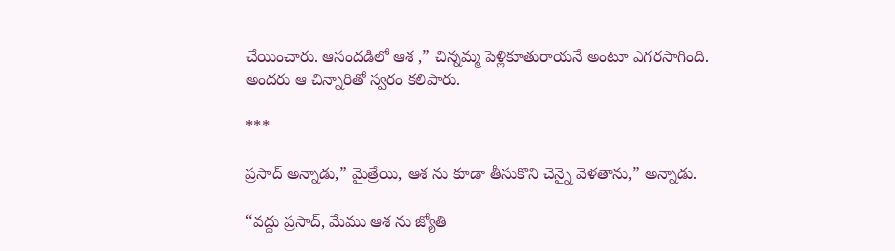చేయించారు. ఆసందడిలో ఆశ ,” చిన్నమ్మ పెళ్లికూతురాయనే అంటూ ఎగరసాగింది. అందరు ఆ చిన్నారితో స్వరం కలిపారు.

***

ప్రసాద్ అన్నాడు,” మైత్రేయి, ఆశ ను కూడా తీసుకొని చెన్నై వెళతాను,” అన్నాడు.

“వద్దు ప్రసాద్, మేము ఆశ ను జ్యోతి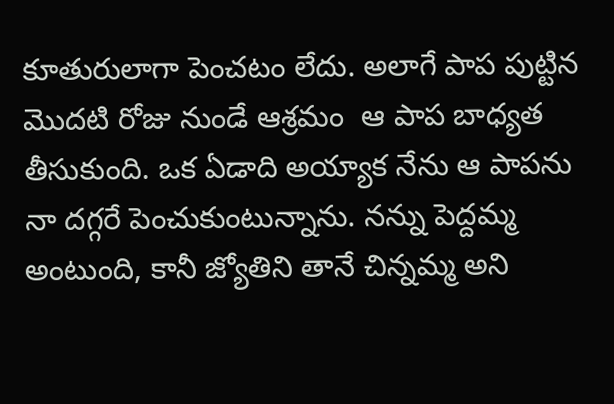కూతురులాగా పెంచటం లేదు. అలాగే పాప పుట్టిన మొదటి రోజు నుండే ఆశ్రమం  ఆ పాప బాధ్యత తీసుకుంది. ఒక ఏడాది అయ్యాక నేను ఆ పాపను నా దగ్గరే పెంచుకుంటున్నాను. నన్ను పెద్దమ్మ అంటుంది, కానీ జ్యోతిని తానే చిన్నమ్మ అని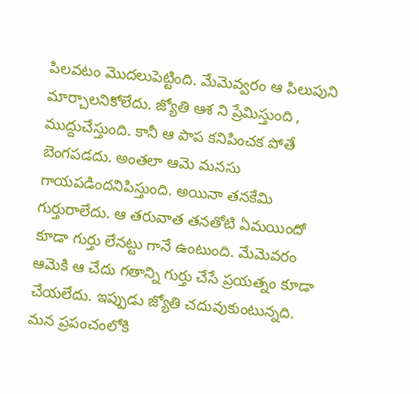పిలవటం మొదలుపెట్టింది. మేమెవ్వరం ఆ పిలుపుని మార్చాలనికోలేదు. జ్యోతి ఆశ ని ప్రేమిస్తుంది , ముద్దుచేస్తుంది. కానీ ఆ పాప కనిపించక పోతే బెంగపడదు. అంతలా ఆమె మనసు గాయపడిందనిపిస్తుంది. అయినా తనకేమి గుర్తురాలేదు. ఆ తరువాత తనతోటి ఏమయిందో కూడా గుర్తు లేనట్టు గానే ఉంటుంది. మేమెవరం ఆమెకి ఆ చేదు గతాన్ని గుర్తు చేసే ప్రయత్నం కూడా చేయలేదు. ఇప్పుడు జ్యోతి చదువుకుంటున్నది. మన ప్రపంచంలోకి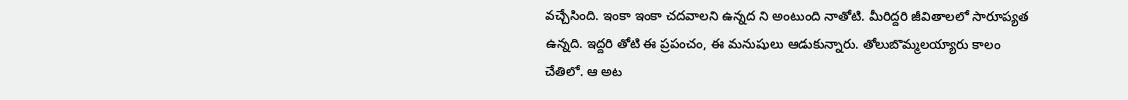వచ్చేసింది. ఇంకా ఇంకా చదవాలని ఉన్నద ని అంటుంది నాతోటి. మీరిద్దరి జీవితాలలో సారూప్యత ఉన్నది. ఇద్దరి తోటి ఈ ప్రపంచం, ఈ మనుషులు ఆడుకున్నారు. తోలుబొమ్మలయ్యారు కాలం చేతిలో. ఆ అట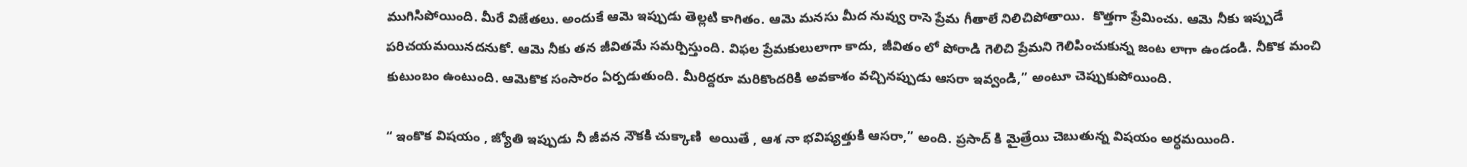ముగిసిపోయింది. మీరే విజేతలు. అందుకే ఆమె ఇప్పుడు తెల్లటి కాగితం. ఆమె మనసు మీద నువ్వు రాసె ప్రేమ గీతాలే నిలిచిపోతాయి.  కొత్తగా ప్రేమించు. ఆమె నీకు ఇప్పుడే పరిచయమయినదనుకో. ఆమె నీకు తన జీవితమే సమర్పిస్తుంది. విఫల ప్రేమకులులాగా కాదు, జీవితం లో పోరాడి గెలిచి ప్రేమని గెలిపించుకున్న జంట లాగా ఉండండి. నీకొక మంచి కుటుంబం ఉంటుంది. ఆమెకొక సంసారం ఏర్పడుతుంది. మీరిద్దరూ మరికొందరికి అవకాశం వచ్చినప్పుడు ఆసరా ఇవ్వండి,” అంటూ చెప్పుకుపోయింది.

“ ఇంకొక విషయం , జ్యోతి ఇప్పుడు నీ జీవన నౌకకి చుక్కాణి  అయితే , ఆశ నా భవిష్యత్తుకి ఆసరా,” అంది. ప్రసాద్ కి మైత్రేయి చెబుతున్న విషయం అర్ధమయింది.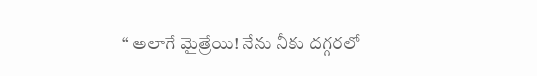“ అలాగే మైత్రేయి! నేను నీకు దగ్గరలో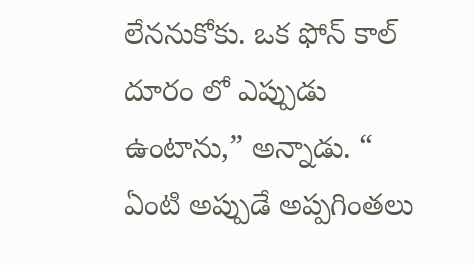లేననుకోకు. ఒక ఫోన్ కాల్ దూరం లో ఎప్పుడు ఉంటాను,” అన్నాడు. “ ఏంటి అప్పుడే అప్పగింతలు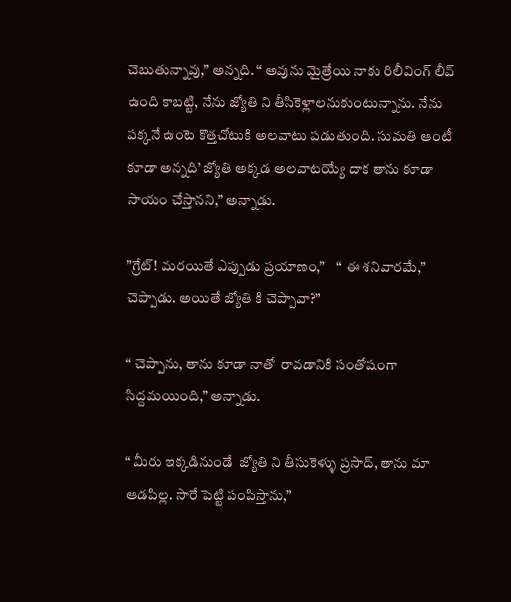చెబుతున్నావు,” అన్నది. “ అవును మైత్రేయి నాకు రిలీవింగ్ లీవ్ ఉంది కాబట్టి, నేను జ్యోతి ని తీసికెళ్లాలనుకుంటున్నాను. నేను పక్కనే ఉంటె కొత్తచోటుకి అలవాటు పడుతుంది. సుమతి ఆంటీ కూడా అన్నది’ జ్యోతి అక్కడ అలవాటయ్యే దాక తాను కూడా సాయం చేస్తానని,” అన్నాడు.

”గ్రేట్! మరయితే ఎప్పుడు ప్రయాణం,”    “ ఈ శనివారమే,” చెప్పాడు. అయితే జ్యోతి కి చెప్పావా?”

“ చెప్పాను, తాను కూడా నాతో  రావడానికి సంతోషంగా  సిద్దమయింది,” అన్నాడు.

“ మీరు ఇక్కడినుండే  జ్యోతి ని తీసుకెళ్ళు ప్రసాద్, తాను మా ఆడపిల్ల. సారే పెట్టి పంపిస్తాను,”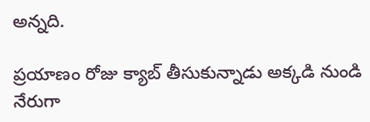అన్నది.

ప్రయాణం రోజు క్యాబ్ తీసుకున్నాడు అక్కడి నుండి నేరుగా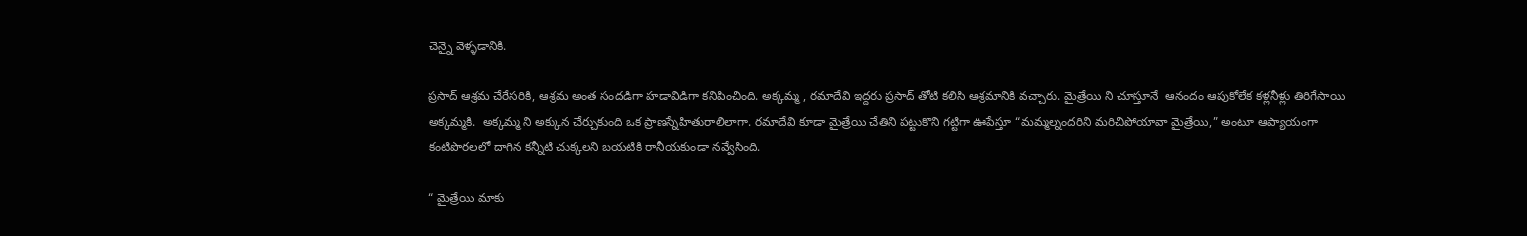చెన్నై వెళ్ళడానికి.

ప్రసాద్ ఆశ్రమ చేరేసరికి, ఆశ్రమ అంత సందడిగా హడావిడిగా కనిపించింది. అక్కమ్మ , రమాదేవి ఇద్దరు ప్రసాద్ తోటి కలిసి ఆశ్రమానికి వచ్చారు. మైత్రేయి ని చూస్తూనే  ఆనందం ఆపుకోలేక కళ్లనీళ్లు తిరిగేసాయి అక్కమ్మకి.  అక్కమ్మ ని అక్కున చేర్చుకుంది ఒక ప్రాణస్నేహితురాలిలాగా. రమాదేవి కూడా మైత్రేయి చేతిని పట్టుకొని గట్టిగా ఊపేస్తూ “మమ్మల్నందరిని మరిచిపోయావా మైత్రేయి,” అంటూ ఆప్యాయంగా కంటిపొరలలో దాగిన కన్నీటి చుక్కలని బయటికి రానీయకుండా నవ్వేసింది.

“ మైత్రేయి మాకు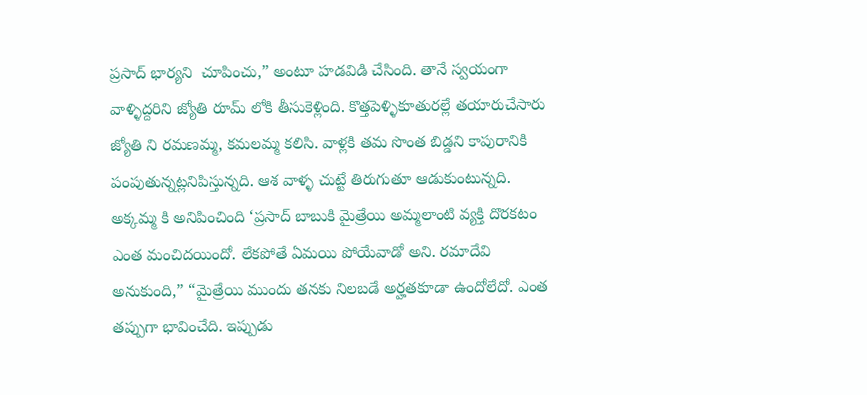ప్రసాద్ భార్యని  చూపించు,” అంటూ హడవిడి చేసింది. తానే స్వయంగా వాళ్ళిద్దరిని జ్యోతి రూమ్ లోకి తీసుకెళ్లింది. కొత్తపెళ్ళికూతురల్లే తయారుచేసారు జ్యోతి ని రమణమ్మ, కమలమ్మ కలిసి. వాళ్లకి తమ సొంత బిడ్డని కాపురానికి పంపుతున్నట్లనిపిస్తున్నది. ఆశ వాళ్ళ చుట్టే తిరుగుతూ ఆడుకుంటున్నది. అక్కమ్మ కి అనిపించింది ‘ప్రసాద్ బాబుకి మైత్రేయి అమ్మలాంటి వ్యక్తి దొరకటం ఎంత మంచిదయిందో. లేకపోతే ఏమయి పోయేవాడో అని. రమాదేవి అనుకుంది,” “మైత్రేయి ముందు తనకు నిలబడే అర్హతకూడా ఉందోలేదో. ఎంత తప్పుగా భావించేది. ఇప్పుడు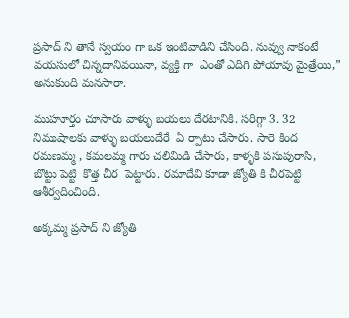ప్రసాద్ ని తానే స్వయం గా ఒక ఇంటివాడిని చేసింది. నువ్వు నాకంటే వయసులో చిన్నదానివయినా, వ్యక్తి గా  ఎంతో ఎదిగి పోయావు మైత్రేయి,” అనుకుంది మనసారా.

ముహూర్తం చూసారు వాళ్ళు బయలు దేరటానికి. సరిగ్గా 3. 32 నిముషాలకు వాళ్ళు బయలుదేరే  ఏ ర్పాటు చేసారు. సారె కింద రమణమ్మ , కమలమ్మ గారు చలిమిడి చేసారు, కాళ్ళకి పసుపురాసి, బొట్టు పెట్టి  కొత్త చీర  పెట్టారు. రమాదేవి కూడా జ్యోతి కి చీరపెట్టి ఆశీర్వదించింది.

అక్కమ్మ ప్రసాద్ ని జ్యోతి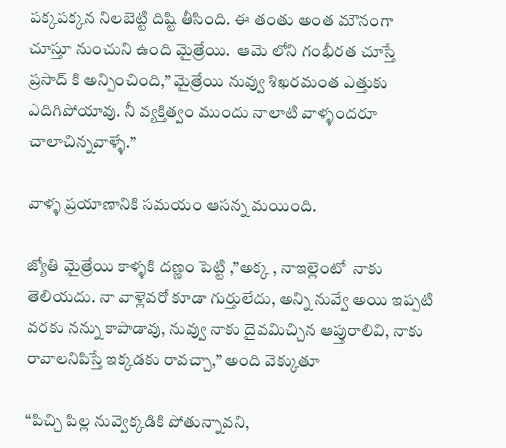పక్కపక్కన నిలబెట్టి దిష్టి తీసింది. ఈ తంతు అంత మౌనంగా చూస్తూ నుంచుని ఉంది మైత్రేయి.  ఆమె లోని గంభీరత చూస్తే ప్రసాద్ కి అన్పించింది,” మైత్రేయి నువ్వు శిఖరమంత ఎత్తుకు ఎదిగిపోయావు. నీ వ్యక్తిత్వం ముందు నాలాటి వాళ్ళందరూ చాలాచిన్నవాళ్ళే.”

వాళ్ళ ప్రయాణానికి సమయం ఆసన్న మయింది.

జ్యోతి మైత్రేయి కాళ్ళకి దణ్ణం పెట్టి ,”అక్క , నాఇల్లెంటో  నాకు తెలియదు. నా వాళ్లెవరో కూడా గుర్తులేదు, అన్ని నువ్వే అయి ఇప్పటి వరకు నన్ను కాపాడావు, నువ్వు నాకు దైవమిచ్చిన ఆప్తురాలివి, నాకు రావాలనిపిస్తే ఇక్కడకు రావచ్చా,” అంది వెక్కుతూ

“పిచ్చి పిల్ల నువ్వెక్కడికి పోతున్నావని,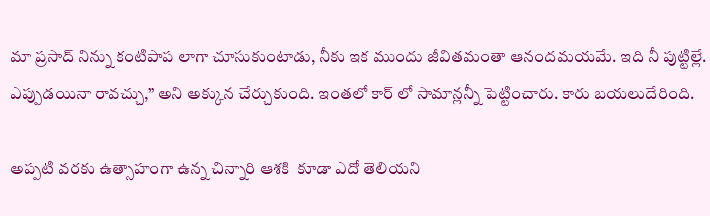మా ప్రసాద్ నిన్ను కంటిపాప లాగా చూసుకుంటాడు, నీకు ఇక ముందు జీవితమంతా ఆనందమయమే. ఇది నీ పుట్టిల్లే. ఎప్పుడయినా రావచ్చు,” అని అక్కున చేర్చుకుంది. ఇంతలో కార్ లో సామాన్లన్నీ పెట్టించారు. కారు బయలుదేరింది.

అప్పటి వరకు ఉత్సాహంగా ఉన్న చిన్నారి ఆశకి  కూడా ఎదో తెలియని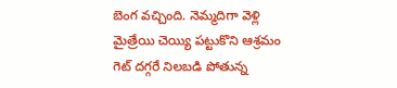బెంగ వచ్చింది. నెమ్మదిగా వెళ్లి మైత్రేయి చెయ్యి పట్టుకొని ఆశ్రమం  గెట్ దగ్గరే నిలబడి పోతున్న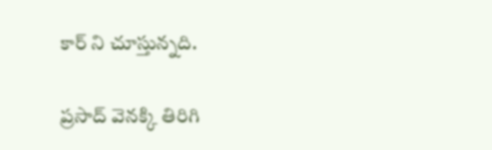కార్ ని చూస్తున్నది.

ప్రసాద్ వెనక్కి తిరిగి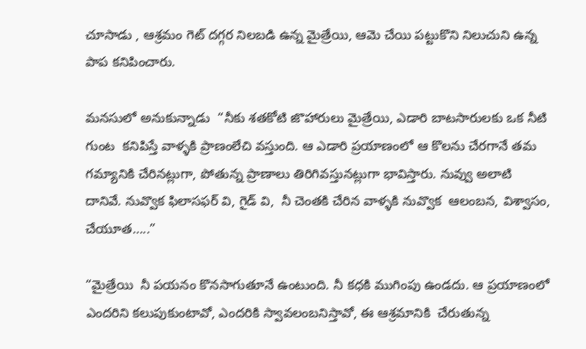చూసాడు , ఆశ్రమం గెట్ దగ్గర నిలబడి ఉన్న మైత్రేయి, ఆమె చేయి పట్టుకొని నిలుచుని ఉన్న పాప కనిపించారు.

మనసులో అనుకున్నాడు  “నీకు శతకోటి జొహారులు మైత్రేయి, ఎడారి బాటసారులకు ఒక నీటి గుంట  కనిపిస్తే వాళ్ళకి ప్రాణంలేచి వస్తుంది. ఆ ఎడారి ప్రయాణంలో ఆ కొలను చేరగానే తమ గమ్యానికి చేరినట్లుగా, పోతున్న ప్రాణాలు తిరిగివస్తునట్లుగా భావిస్తారు. నువ్వు అలాటి  దానివే. నువ్వొక ఫిలాసఫర్ వి, గైడ్ వి,  నీ చెంతకి చేరిన వాళ్ళకి నువ్వొక  ఆలంబన, విశ్వాసం, చేయూత…..”

“మైత్రేయి  నీ పయనం కొనసాగుతూనే ఉంటుంది. నీ కధకి ముగింపు ఉండదు. ఆ ప్రయాణంలో ఎందరిని కలుపుకుంటావో, ఎందరికి స్వావలంబనిస్తావో, ఈ ఆశ్రమానికి  చేరుతున్న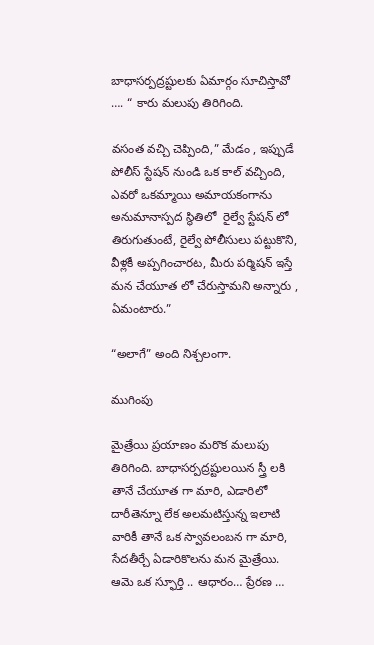బాధాసర్పద్రష్టులకు ఏమార్గం సూచిస్తావో …. “ కారు మలుపు తిరిగింది.

వసంత వచ్చి చెప్పింది,” మేడం , ఇప్పుడే పోలీస్ స్టేషన్ నుండి ఒక కాల్ వచ్చింది, ఎవరో ఒకమ్మాయి అమాయకంగాను అనుమానాస్పద స్థితిలో  రైల్వే స్టేషన్ లో తిరుగుతుంటే, రైల్వే పోలీసులు పట్టుకొని,  వీళ్లకీ అప్పగించారట, మీరు పర్మిషన్ ఇస్తే మన చేయూత లో చేరుస్తామని అన్నారు , ఏమంటారు.”

“అలాగే” అంది నిశ్చలంగా.

ముగింపు

మైత్రేయి ప్రయాణం మరొక మలుపు తిరిగింది. బాధాసర్పద్రష్టులయిన స్త్రీ లకి తానే చేయూత గా మారి, ఎడారిలో దారీతెన్నూ లేక అలమటిస్తున్న ఇలాటి వారికీ తానే ఒక స్వావలంబన గా మారి, సేదతీర్చే ఏడారికొలను మన మైత్రేయి. ఆమె ఒక స్ఫూర్తి .. ఆధారం… ప్రేరణ …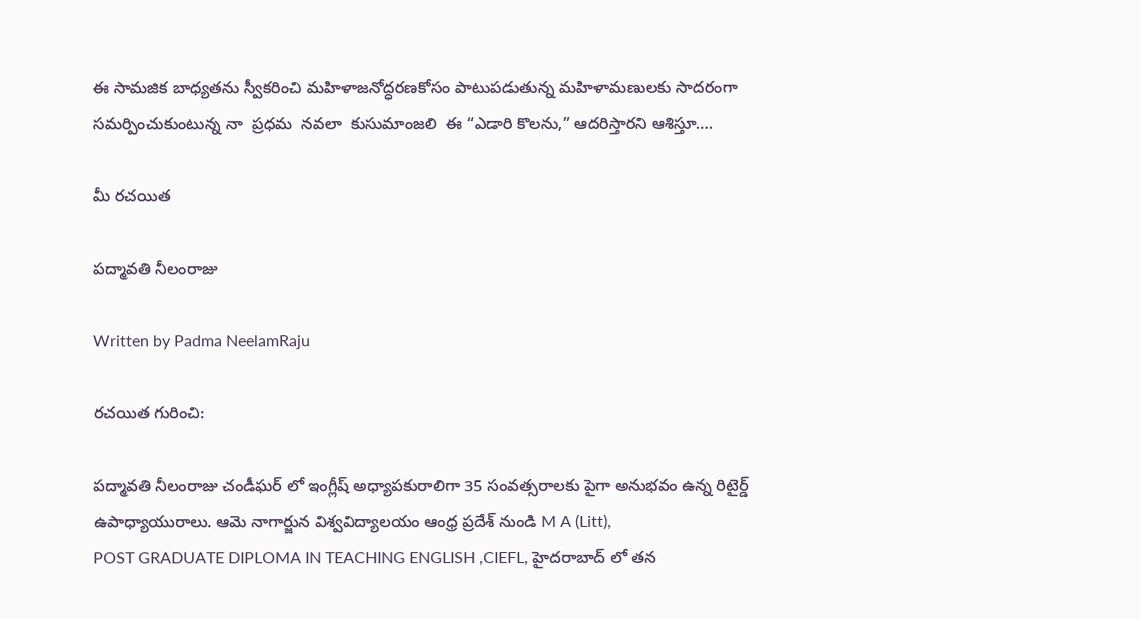ఈ సామజిక బాధ్యతను స్వీకరించి మహిళాజనోద్ధరణకోసం పాటుపడుతున్న మహిళామణులకు సాదరంగా సమర్పించుకుంటున్న నా  ప్రధమ  నవలా  కుసుమాంజలి  ఈ “ఎడారి కొలను,” ఆదరిస్తారని ఆశిస్తూ….

మీ రచయిత

పద్మావతి నీలంరాజు

Written by Padma NeelamRaju

రచయిత గురించి:

పద్మావతి నీలంరాజు చండీఘర్ లో ఇంగ్లీష్ అధ్యాపకురాలిగా 35 సంవత్సరాలకు పైగా అనుభవం ఉన్న రిటైర్డ్ ఉపాధ్యాయురాలు. ఆమె నాగార్జున విశ్వవిద్యాలయం ఆంధ్ర ప్రదేశ్ నుండి M A (Litt),
POST GRADUATE DIPLOMA IN TEACHING ENGLISH ,CIEFL, హైదరాబాద్‌ లో తన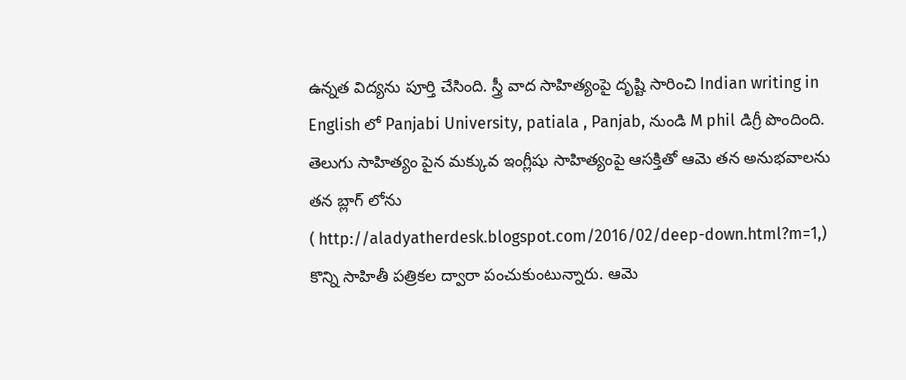ఉన్నత విద్యను పూర్తి చేసింది. స్త్రీ వాద సాహిత్యంపై దృష్టి సారించి Indian writing in English లో Panjabi University, patiala , Panjab, నుండి M phil డిగ్రీ పొందింది. తెలుగు సాహిత్యం పైన మక్కువ ఇంగ్లీషు సాహిత్యంపై ఆసక్తితో ఆమె తన అనుభవాలను తన బ్లాగ్ లోను
( http://aladyatherdesk.blogspot.com/2016/02/deep-down.html?m=1,)
కొన్ని సాహితీ పత్రికల ద్వారా పంచుకుంటున్నారు. ఆమె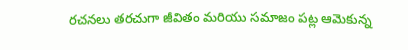రచనలు తరచుగా జీవితం మరియు సమాజం పట్ల ఆమెకున్న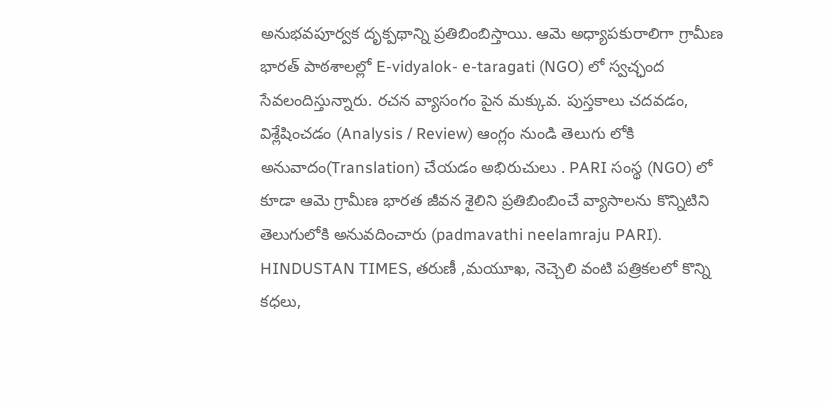అనుభవపూర్వక దృక్పథాన్ని ప్రతిబింబిస్తాయి. ఆమె అధ్యాపకురాలిగా గ్రామీణ భారత్ పాఠశాలల్లో E-vidyalok- e-taragati (NGO) లో స్వచ్ఛంద సేవలందిస్తున్నారు. రచన వ్యాసంగం పైన మక్కువ. పుస్తకాలు చదవడం, విశ్లేషించడం (Analysis / Review) ఆంగ్లం నుండి తెలుగు లోకి అనువాదం(Translation) చేయడం అభిరుచులు . PARI సంస్థ (NGO) లో కూడా ఆమె గ్రామీణ భారత జీవన శైలిని ప్రతిబింబించే వ్యాసాలను కొన్నిటిని తెలుగులోకి అనువదించారు (padmavathi neelamraju PARI). HINDUSTAN TIMES, తరుణీ ,మయూఖ, నెచ్చెలి వంటి పత్రికలలో కొన్ని కధలు,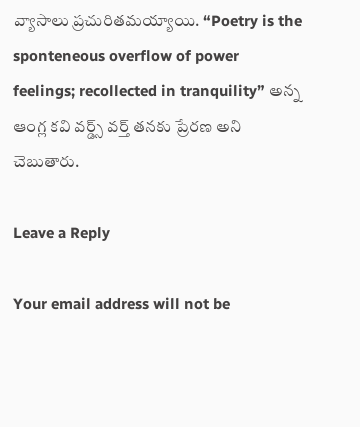వ్యాసాలు ప్రచురితమయ్యాయి. “Poetry is the sponteneous overflow of power feelings; recollected in tranquility” అన్న ఆంగ్ల కవి వర్డ్స్ వర్త్ తనకు ప్రేరణ అని చెబుతారు.

Leave a Reply

Your email address will not be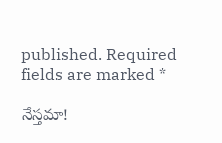published. Required fields are marked *

నేస్తమా!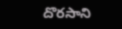దొరసాని